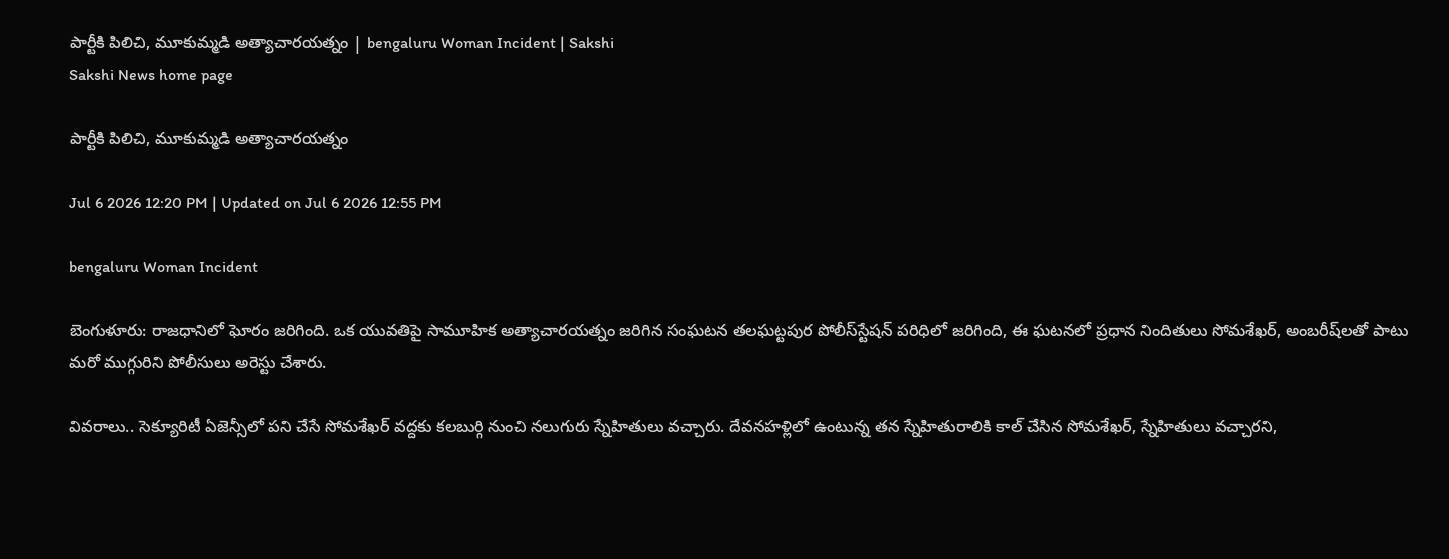పార్టీకి పిలిచి, మూకుమ్మడి అత్యాచారయత్నం | bengaluru Woman Incident | Sakshi
Sakshi News home page

పార్టీకి పిలిచి, మూకుమ్మడి అత్యాచారయత్నం

Jul 6 2026 12:20 PM | Updated on Jul 6 2026 12:55 PM

bengaluru Woman Incident

బెంగుళూరు: రాజధానిలో ఘోరం జరిగింది. ఒక యువతిపై సామూహిక అత్యాచారయత్నం జరిగిన సంఘటన తలఘట్టపుర పోలీస్‌స్టేషన్‌ పరిధిలో జరిగింది, ఈ ఘటనలో ప్రధాన నిందితులు సోమశేఖర్‌, అంబరీష్‌లతో పాటు మరో ముగ్గురిని పోలీసులు అరెస్టు చేశారు.

వివరాలు.. సెక్యూరిటీ ఏజెన్సీలో పని చేసే సోమశేఖర్‌ వద్దకు కలబుర్గి నుంచి నలుగురు స్నేహితులు వచ్చారు. దేవనహళ్లిలో ఉంటున్న తన స్నేహితురాలికి కాల్‌ చేసిన సోమశేఖర్‌, స్నేహితులు వచ్చారని,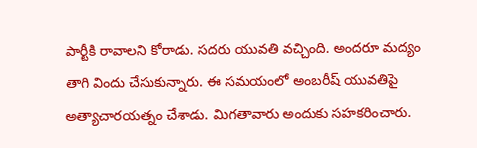పార్టీకి రావాలని కోరాడు. సదరు యువతి వచ్చింది. అందరూ మద్యం తాగి విందు చేసుకున్నారు. ఈ సమయంలో అంబరీష్‌ యువతిపై అత్యాచారయత్నం చేశాడు. మిగతావారు అందుకు సహకరించారు.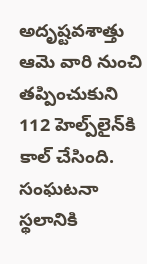అదృష్టవశాత్తు ఆమె వారి నుంచి తప్పించుకుని 112 హెల్ప్‌లైన్‌కి కాల్‌ చేసింది. సంఘటనా స్థలానికి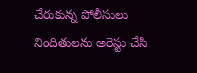చేరుకున్న పోలీసులు నిందితులను అరెస్టు చేసి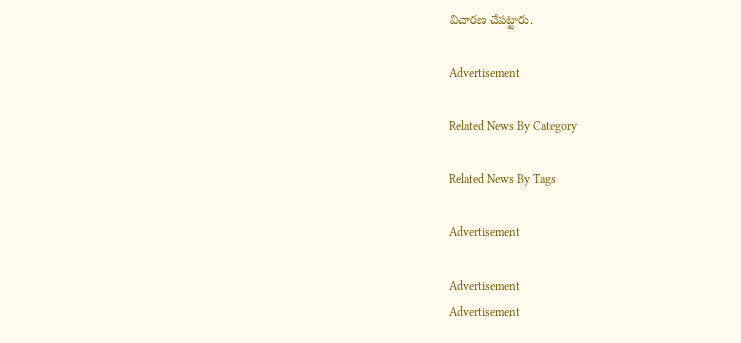విచారణ చేపట్టారు.

Advertisement

Related News By Category

Related News By Tags

Advertisement

Advertisement
Advertisement